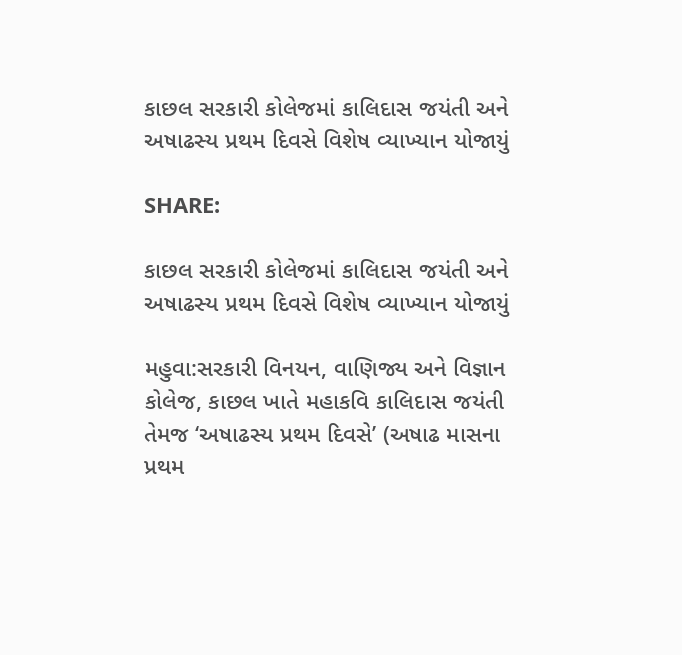કાછલ સરકારી કોલેજમાં કાલિદાસ જયંતી અને અષાઢસ્ય પ્રથમ દિવસે વિશેષ વ્યાખ્યાન યોજાયું

SHARE:

કાછલ સરકારી કોલેજમાં કાલિદાસ જયંતી અને અષાઢસ્ય પ્રથમ દિવસે વિશેષ વ્યાખ્યાન યોજાયું

મહુવા:સરકારી વિનયન, વાણિજ્ય અને વિજ્ઞાન કોલેજ, કાછલ ખાતે મહાકવિ કાલિદાસ જયંતી તેમજ ‘અષાઢસ્ય પ્રથમ દિવસે’ (અષાઢ માસના પ્રથમ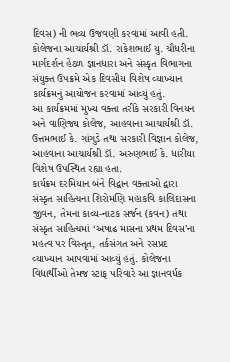દિવસ) ની ભવ્ય ઉજવણી કરવામાં આવી હતી. કોલેજના આચાર્યશ્રી ડૉ. રાકેશભાઈ યુ. ચૌધરીના માર્ગદર્શન હેઠળ જ્ઞાનધારા અને સંસ્કૃત વિભાગના સંયુક્ત ઉપક્રમે એક દિવસીય વિશેષ વ્યાખ્યાન કાર્યક્રમનું આયોજન કરવામાં આવ્યું હતું.
આ કાર્યક્રમમાં મુખ્ય વક્તા તરીકે સરકારી વિનયન અને વાણિજ્ય કોલેજ, આહવાના આચાર્યશ્રી ડૉ. ઉત્તમભાઈ કે. ગાંગુડે તથા સરકારી વિજ્ઞાન કોલેજ, આહવાના આચાર્યશ્રી ડૉ. અરુણભાઈ કે. ધારીયા વિશેષ ઉપસ્થિત રહ્યા હતા.
કાર્યક્રમ દરમિયાન બંને વિદ્વાન વક્તાઓ દ્વારા સંસ્કૃત સાહિત્યના શિરોમણિ મહાકવિ કાલિદાસના જીવન, તેમના કાવ્ય-નાટક સર્જન (કવન) તથા સંસ્કૃત સાહિત્યમાં ‘અષાઢ માસના પ્રથમ દિવસ’ના મહત્વ પર વિસ્તૃત, તર્કસંગત અને રસપ્રદ વ્યાખ્યાન આપવામાં આવ્યું હતું. કોલેજના વિદ્યાર્થીઓ તેમજ સ્ટાફ પરિવારે આ જ્ઞાનવર્ધક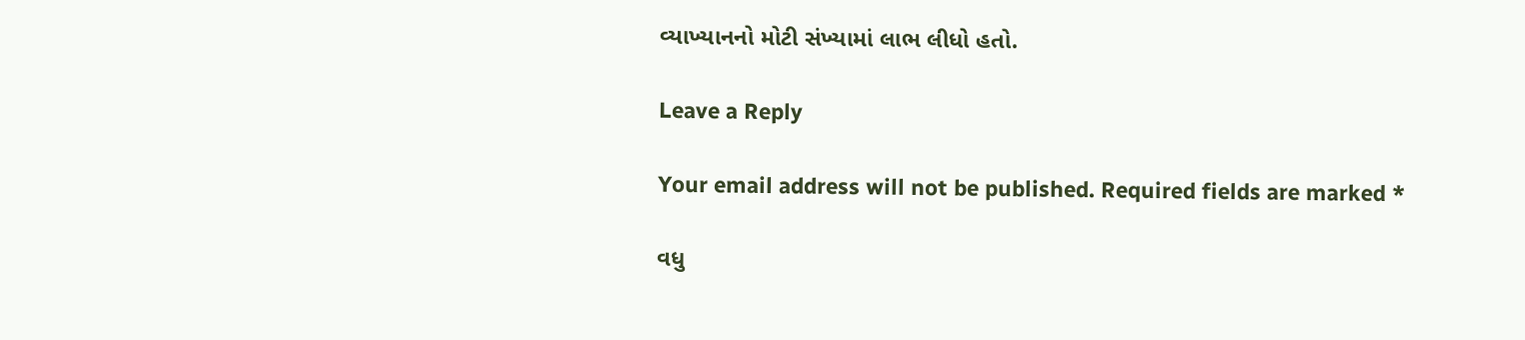વ્યાખ્યાનનો મોટી સંખ્યામાં લાભ લીધો હતો.

Leave a Reply

Your email address will not be published. Required fields are marked *

વધુ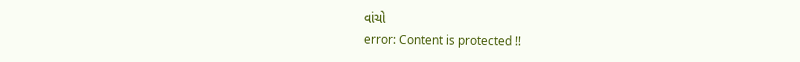વાંચો
error: Content is protected !!